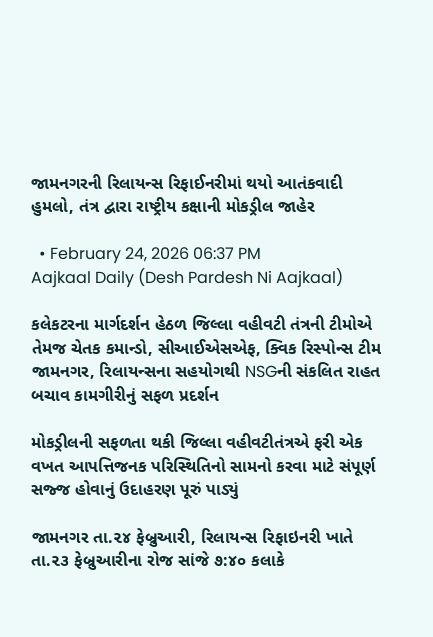જામનગરની રિલાયન્સ રિફાઈનરીમાં થયો આતંકવાદી હુમલો, તંત્ર દ્વારા રાષ્ટ્રીય કક્ષાની મોકડ્રીલ જાહેર

  • February 24, 2026 06:37 PM
Aajkaal Daily (Desh Pardesh Ni Aajkaal)

કલેકટરના માર્ગદર્શન હેઠળ જિલ્લા વહીવટી તંત્રની ટીમોએ તેમજ ચેતક કમાન્ડો, સીઆઈએસએફ, ક્વિક રિસ્પોન્સ ટીમ જામનગર, રિલાયન્સના સહયોગથી NSGની સંકલિત રાહત બચાવ કામગીરીનું સફળ પ્રદર્શન

મોકડ્રીલની સફળતા થકી જિલ્લા વહીવટીતંત્રએ ફરી એક વખત આપત્તિજનક પરિસ્થિતિનો સામનો કરવા માટે સંપૂર્ણ સજ્જ હોવાનું ઉદાહરણ પૂરું પાડ્યું

જામનગર તા.૨૪ ફેબ્રુઆરી, રિલાયન્સ રિફાઇનરી ખાતે તા.૨૩ ફેબ્રુઆરીના રોજ સાંજે ૭:૪૦ કલાકે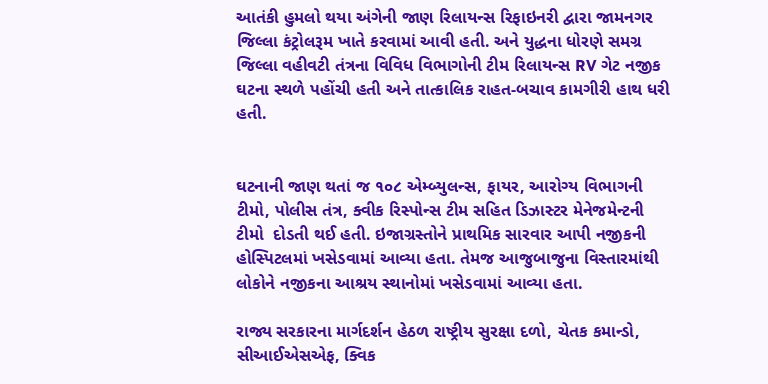આતંકી હુમલો થયા અંગેની જાણ રિલાયન્સ રિફાઇનરી દ્વારા જામનગર જિલ્લા કંટ્રોલરૂમ ખાતે કરવામાં આવી હતી. અને યુદ્ધના ધોરણે સમગ્ર જિલ્લા વહીવટી તંત્રના વિવિધ વિભાગોની ટીમ રિલાયન્સ RV ગેટ નજીક ઘટના સ્થળે પહોંચી હતી અને તાત્કાલિક રાહત-બચાવ કામગીરી હાથ ધરી હતી.


ઘટનાની જાણ થતાં જ ૧૦૮ એમ્બ્યુલન્સ, ફાયર, આરોગ્ય વિભાગની ટીમો, પોલીસ તંત્ર, ક્વીક રિસ્પોન્સ ટીમ સહિત ડિઝાસ્ટર મેનેજમેન્ટની ટીમો  દોડતી થઈ હતી. ઇજાગ્રસ્તોને પ્રાથમિક સારવાર આપી નજીકની હોસ્પિટલમાં ખસેડવામાં આવ્યા હતા. તેમજ આજુબાજુના વિસ્તારમાંથી લોકોને નજીકના આશ્રય સ્થાનોમાં ખસેડવામાં આવ્યા હતા.

રાજ્ય સરકારના માર્ગદર્શન હેઠળ રાષ્ટ્રીય સુરક્ષા દળો, ચેતક કમાન્ડો, સીઆઈએસએફ, ક્વિક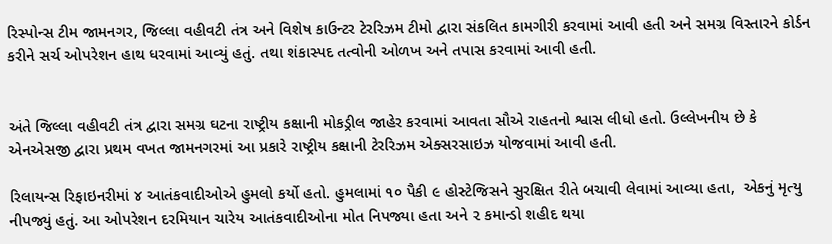રિસ્પોન્સ ટીમ જામનગર, જિલ્લા વહીવટી તંત્ર અને વિશેષ કાઉન્ટર ટેરરિઝમ ટીમો દ્વારા સંકલિત કામગીરી કરવામાં આવી હતી અને સમગ્ર વિસ્તારને કોર્ડન કરીને સર્ચ ઓપરેશન હાથ ધરવામાં આવ્યું હતું. તથા શંકાસ્પદ તત્વોની ઓળખ અને તપાસ કરવામાં આવી હતી.


અંતે જિલ્લા વહીવટી તંત્ર દ્વારા સમગ્ર ઘટના રાષ્ટ્રીય કક્ષાની મોકડ્રીલ જાહેર કરવામાં આવતા સૌએ રાહતનો શ્વાસ લીધો હતો. ઉલ્લેખનીય છે કે એનએસજી દ્વારા પ્રથમ વખત જામનગરમાં આ પ્રકારે રાષ્ટ્રીય કક્ષાની ટેરરિઝમ એક્સરસાઇઝ યોજવામાં આવી હતી.

રિલાયન્સ રિફાઇનરીમાં ૪ આતંકવાદીઓએ હુમલો કર્યો હતો. હુમલામાં ૧૦ પૈકી ૯ હોસ્ટેજિસને સુરક્ષિત રીતે બચાવી લેવામાં આવ્યા હતા,  એકનું મૃત્યુ નીપજ્યું હતું. આ ઓપરેશન દરમિયાન ચારેય આતંકવાદીઓના મોત નિપજ્યા હતા અને ૨ કમાન્ડો શહીદ થયા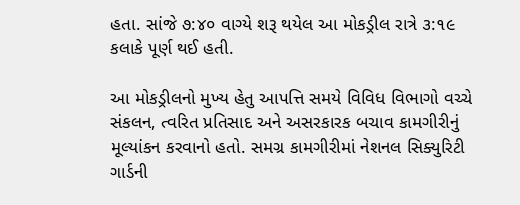હતા. સાંજે ૭:૪૦ વાગ્યે શરૂ થયેલ આ મોકડ્રીલ રાત્રે ૩:૧૯ કલાકે પૂર્ણ થઈ હતી.

આ મોકડ્રીલનો મુખ્ય હેતુ આપત્તિ સમયે વિવિધ વિભાગો વચ્ચે સંકલન, ત્વરિત પ્રતિસાદ અને અસરકારક બચાવ કામગીરીનું મૂલ્યાંકન કરવાનો હતો. સમગ્ર કામગીરીમાં નેશનલ સિક્યુરિટી ગાર્ડની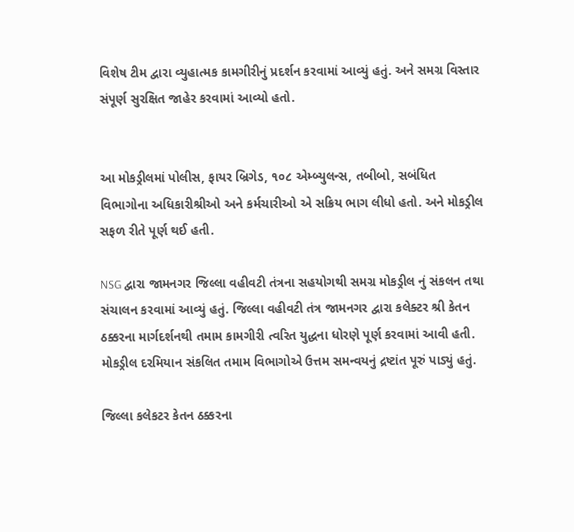વિશેષ ટીમ દ્વારા વ્યુહાત્મક કામગીરીનું પ્રદર્શન કરવામાં આવ્યું હતું. અને સમગ્ર વિસ્તાર સંપૂર્ણ સુરક્ષિત જાહેર કરવામાં આવ્યો હતો.


આ મોકડ્રીલમાં પોલીસ, ફાયર બ્રિગેડ, ૧૦૮ એમ્બ્યુલન્સ, તબીબો, સબંધિત વિભાગોના અધિકારીશ્રીઓ અને કર્મચારીઓ એ સક્રિય ભાગ લીધો હતો. અને મોકડ્રીલ સફળ રીતે પૂર્ણ થઈ હતી.

NSG દ્વારા જામનગર જિલ્લા વહીવટી તંત્રના સહયોગથી સમગ્ર મોકડ્રીલ નું સંકલન તથા સંચાલન કરવામાં આવ્યું હતું. જિલ્લા વહીવટી તંત્ર જામનગર દ્વારા કલેક્ટર શ્રી કેતન ઠક્કરના માર્ગદર્શનથી તમામ કામગીરી ત્વરિત યુદ્ધના ધોરણે પૂર્ણ કરવામાં આવી હતી. મોકડ્રીલ દરમિયાન સંકલિત તમામ વિભાગોએ ઉત્તમ સમન્વયનું દ્રષ્ટાંત પૂરું પાડ્યું હતું.

જિલ્લા કલેકટર કેતન ઠક્કરના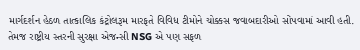માર્ગદર્શન હેઠળ તાત્કાલિક કંટ્રોલરૂમ મારફતે વિવિધ ટીમોને ચોક્કસ જવાબદારીઓ સોંપવામાં આવી હતી. તેમજ રાષ્ટ્રીય સ્તરની સુરક્ષા એજન્સી NSG એ પણ સફળ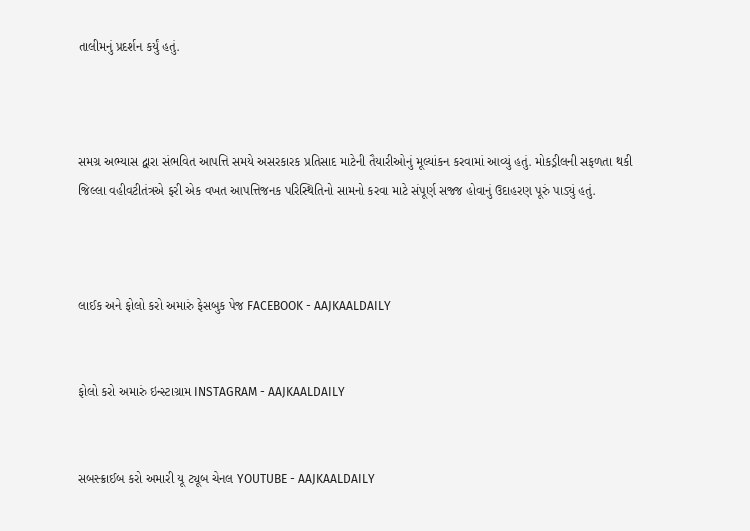તાલીમનું પ્રદર્શન કર્યું હતું.



સમગ્ર અભ્યાસ દ્વારા સંભવિત આપત્તિ સમયે અસરકારક પ્રતિસાદ માટેની તૈયારીઓનું મૂલ્યાંકન કરવામાં આવ્યું હતું. મોકડ્રીલની સફળતા થકી જિલ્લા વહીવટીતંત્રએ ફરી એક વખત આપત્તિજનક પરિસ્થિતિનો સામનો કરવા માટે સંપૂર્ણ સજ્જ હોવાનું ઉદાહરણ પૂરું પાડ્યું હતું.



લાઈક અને ફોલો કરો અમારું ફેસબુક પેજ FACEBOOK - AAJKAALDAILY


ફોલો કરો અમારું ઇન્સ્ટાગ્રામ INSTAGRAM - AAJKAALDAILY


સબસ્ક્રાઈબ કરો અમારી યૂ ટ્યૂબ ચેનલ YOUTUBE - AAJKAALDAILY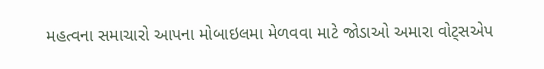મહત્વના સમાચારો આપના મોબાઇલમા મેળવવા માટે જોડાઓ અમારા વોટ્સએપ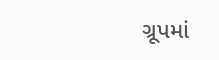ગ્રૂપમાં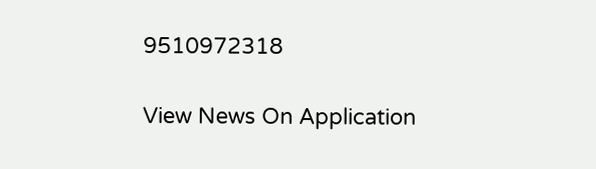9510972318

View News On Application